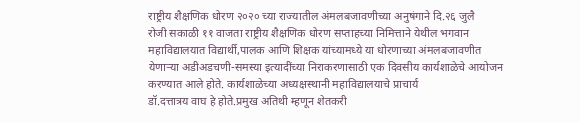राष्ट्रीय शैक्षणिक धोरण २०२० च्या राज्यातील अंमलबजावणीच्या अनुषंगाने दि.२६ जुलै
रोजी सकाळी ११ वाजता राष्ट्रीय शैक्षणिक धोरण सप्ताहच्या निमित्ताने येथील भगवान
महाविद्यालयात विद्यार्थी,पालक आणि शिक्षक यांच्यामध्ये या धोरणाच्या अंमलबजावणीत
येणाऱ्या अडीअडचणी-समस्या इत्यादींच्या निराकरणासाठी एक दिवसीय कार्यशाळेचे आयोजन
करण्यात आले होते. कार्यशाळेच्या अध्यक्षस्थानी महाविद्यालयाचे प्राचार्य
डॉ.दत्तात्रय वाघ हे होते.प्रमुख अतिथी म्हणून शेतकरी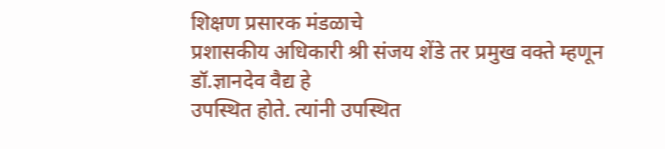शिक्षण प्रसारक मंडळाचे
प्रशासकीय अधिकारी श्री संजय शेंडे तर प्रमुख वक्ते म्हणून डॉ.ज्ञानदेव वैद्य हे
उपस्थित होते. त्यांनी उपस्थित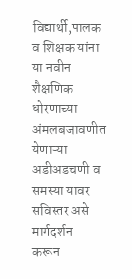विद्यार्थी,पालक व शिक्षक यांना या नवीन शैक्षणिक
धोरणाच्या अंमलबजावणीत येणाऱ्या अडीअडचणी व समस्या यावर सविस्तर असे मार्गदर्शन
करून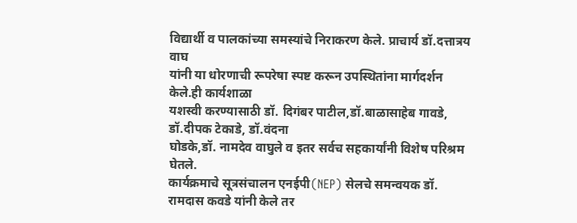विद्यार्थी व पालकांच्या समस्यांचे निराकरण केले. प्राचार्य डॉ.दत्तात्रय वाघ
यांनी या धोरणाची रूपरेषा स्पष्ट करून उपस्थितांना मार्गदर्शन केले.ही कार्यशाळा
यशस्वी करण्यासाठी डॉ. दिगंबर पाटील,डॉ.बाळासाहेब गावडे, डॉ.दीपक टेकाडे, डॉ.वंदना
घोडके,डॉ. नामदेव वाघुले व इतर सर्वच सहकार्यांनी विशेष परिश्रम घेतले.
कार्यक्रमाचे सूत्रसंचालन एनईपी(NEP) सेलचे समन्वयक डॉ. रामदास कवडे यांनी केले तर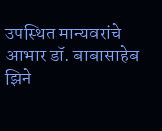उपस्थित मान्यवरांचे आभार डॉ. बाबासाहेब झिने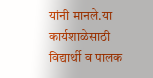यांनी मानले.या कार्यशाळेसाठी
विद्यार्थी व पालक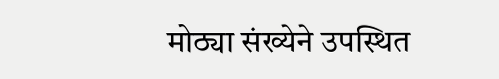मोठ्या संख्येने उपस्थित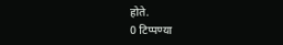होते.
0 टिप्पण्या